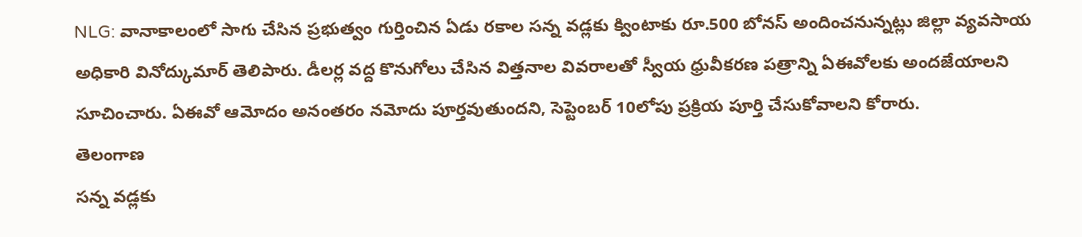NLG: వానాకాలంలో సాగు చేసిన ప్రభుత్వం గుర్తించిన ఏడు రకాల సన్న వడ్లకు క్వింటాకు రూ.500 బోనస్ అందించనున్నట్లు జిల్లా వ్యవసాయ అధికారి వినోద్కుమార్ తెలిపారు. డీలర్ల వద్ద కొనుగోలు చేసిన విత్తనాల వివరాలతో స్వీయ ధ్రువీకరణ పత్రాన్ని ఏఈవోలకు అందజేయాలని సూచించారు. ఏఈవో ఆమోదం అనంతరం నమోదు పూర్తవుతుందని, సెప్టెంబర్ 10లోపు ప్రక్రియ పూర్తి చేసుకోవాలని కోరారు.
తెలంగాణ
సన్న వడ్లకు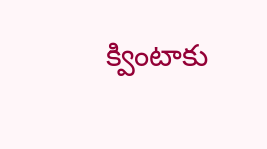క్వింటాకు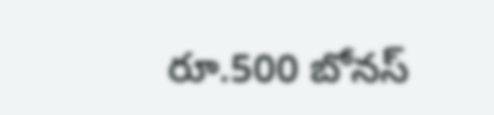రూ.500 బోనస్